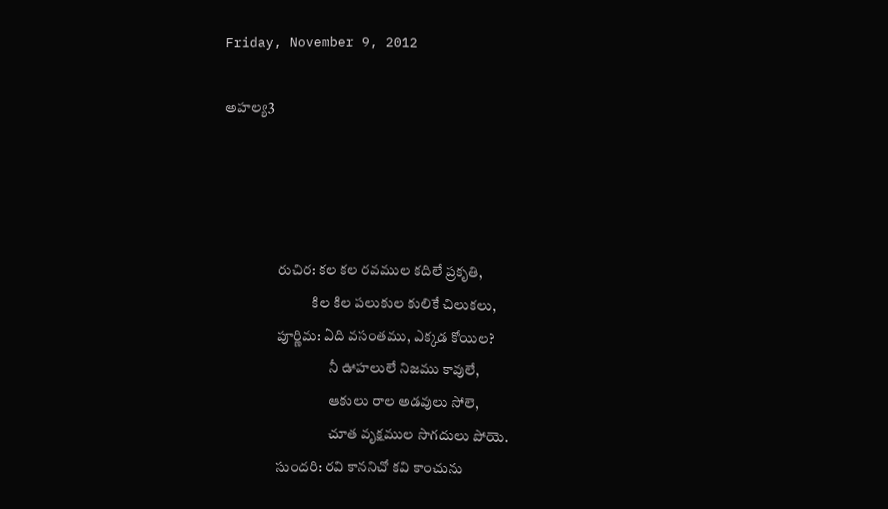Friday, November 9, 2012

అహల్య3




                   రుచిర: కల కల రవముల కదిలే ప్రకృతి,
                               కిల కిల పలుకుల కులికే చిలుకలు,
                   పూర్ణిమ: ఏది వసంతము, ఎక్కడ కోయిల?
                                     నీ ఊహలులే నిజము కావులే,
                                     ఆకులు రాల అడవులు సోలె,
                                     చూత వృక్షముల సొగదులు పోయె.
                   సుందరి: రవి కాననిచో కవి కాంచును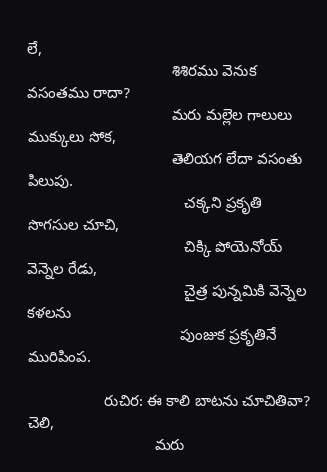లే,
                                  శిశిరము వెనుక వసంతము రాదా?
                                  మరు మల్లెల గాలులు ముక్కులు సోక,
                                  తెలియగ లేదా వసంతు పిలుపు.
                                     చక్కని ప్రకృతి సొగసుల చూచి,
                                     చిక్కి పోయెనోయ్‌ వెన్నెల రేడు,
                                     చైత్ర పున్నమికి వెన్నెల కళలను
                                    పుంజుక ప్రకృతినే మురిపింప.

                  రుచిర: ఈ కాలి బాటను చూచితివా? చెలి,
                              మరు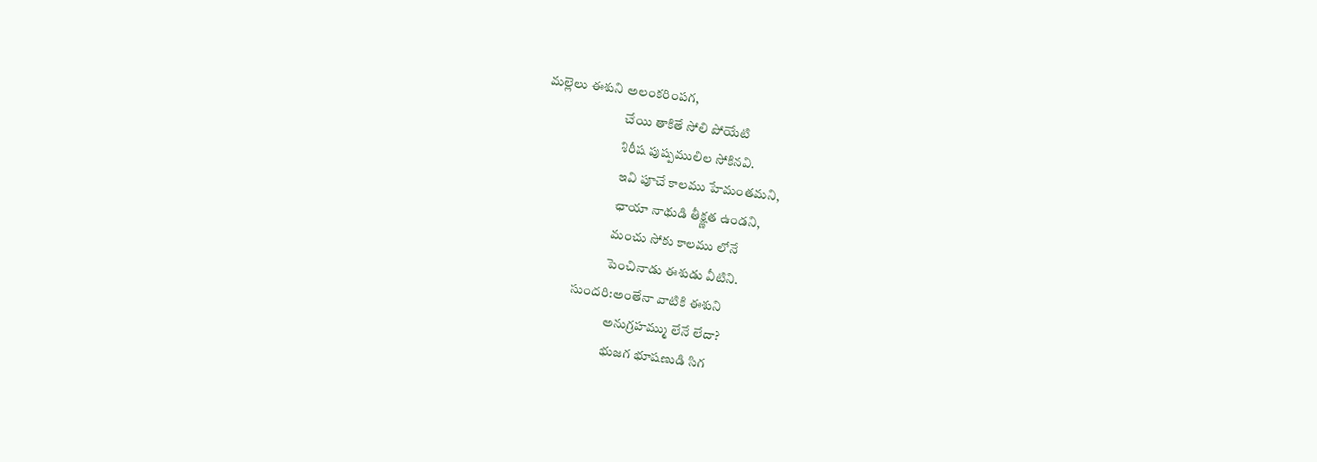మల్లెలు ఈశుని అలంకరింపగ,
                              చేయి తాకితే సోలి పోయేటి
                              శిరీష పుష్పములిల సోకినవి.
                              ఇవి పూచే కాలము హేమంతమని,
                              ఛాయా నాథుడి తీక్ష్ణత ఉండని,
                              మంచు సోకు కాలము లోనే
                              పెంచినాడు ఈశుడు వీటిని.
                 సుందరి:అంతేనా వాటికి ఈశుని
                               అనుగ్రహమ్ము లేనే లేదా?
                               భుజగ భూషణుడి సిగ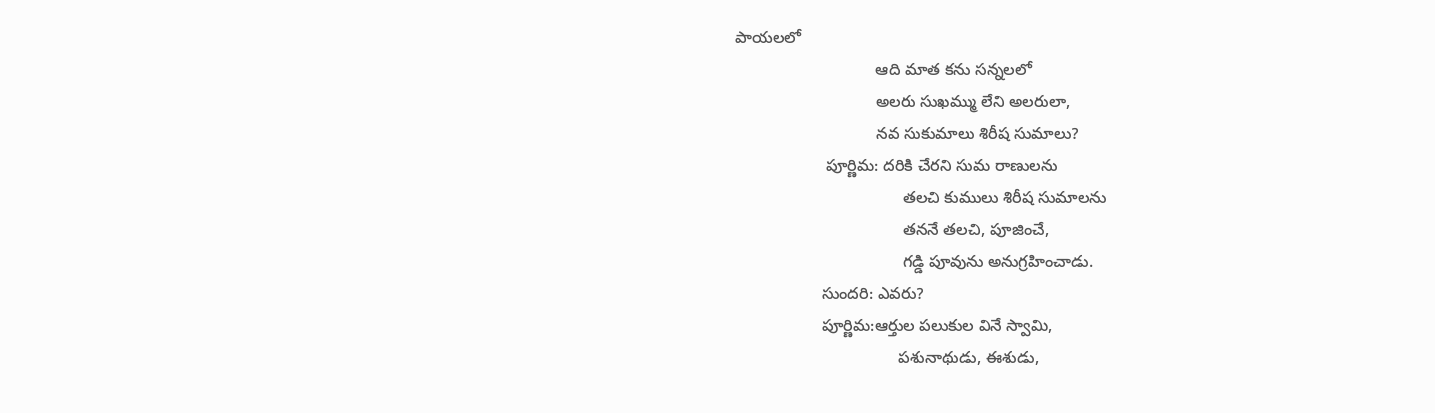పాయలలో
                               ఆది మాత కను సన్నలలో
                               అలరు సుఖమ్ము లేని అలరులా,
                               నవ సుకుమాలు శిరీష సుమాలు?
                    పూర్ణిమ: దరికి చేరని సుమ రాణులను
                                     తలచి కుములు శిరీష సుమాలను
                                     తననే తలచి, పూజించే,
                                     గడ్డి పూవును అనుగ్రహించాడు.
                   సుందరి: ఎవరు?
                   పూర్ణిమ:ఆర్తుల పలుకుల వినే స్వామి,
                                    పశునాథుడు, ఈశుడు,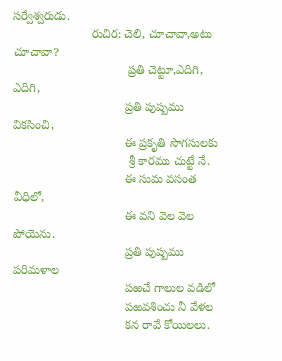సర్వేశ్వరుడు.
                       రుచిర: చెలి, చూచావా,అటు చూచావా?
                                  ప్రతి చెట్టూ,ఎదిగి, ఎదిగి,
                                 ప్రతి పుష్పము వికసించి,
                                 ఈ ప్రకృతి సొగసులకు
                                  శ్రీ కారము చుట్టే నే.
                                 ఈ సుమ వసంత వీధిలో,
                                 ఈ వని వెల వెల పోయెను.
                                 ప్రతి పుష్పము పరిమళాల
                                 పఱచే గాలుల వడిలో
                                 పఱవశించు నీ వేళల
                                 కన రావే కోయిలలు.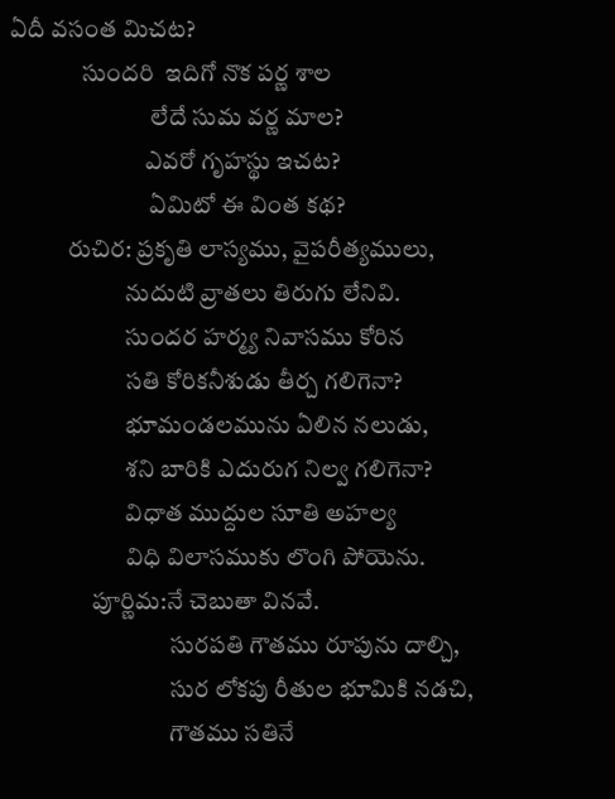ఏదీ వసంత మిచట?
               సుందరి  ఇదిగో నొక పర్ణ శాల
                             లేదే సుమ వర్ణ మాల?
                            ఎవరో గృహస్థు ఇచట?
                             ఏమిటో ఈ వింత కథ?
            రుచిర: ప్రకృతి లాస్యము, వైపరీత్యములు,
                        నుదుటి వ్రాతలు తిరుగు లేనివి.
                        సుందర హర్మ్య నివాసము కోరిన
                        సతి కోరికనీశుడు తీర్చ గలిగెనా?
                        భూమండలమును ఏలిన నలుడు,
                        శని బారికి ఎదురుగ నిల్వ గలిగెనా?
                        విధాత ముద్దుల సూతి అహల్య
                        విధి విలాసముకు లొంగి పోయెను.
                 పూర్ణిమ:నే చెబుతా వినవే.
                                 సురపతి గౌతము రూపును దాల్చి,
                                 సుర లోకపు రీతుల భూమికి నడచి,
                                 గౌతము సతినే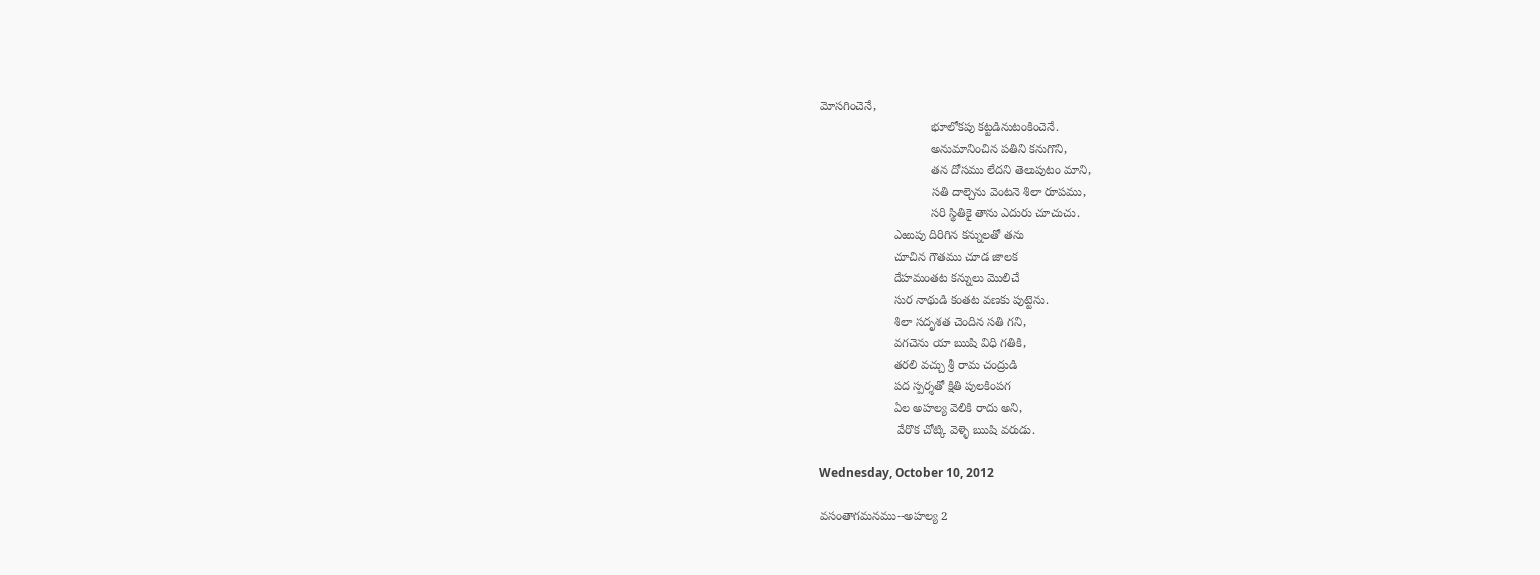మోసగించెనే,
                                 భూలోకపు కట్టడినుటంకించెనే.
                                 అనుమానించిన పతిని కనుగొని,
                                 తన దోసము లేదని తెలుపుటం మాని,
                                 సతి దాల్చెను వెంటనె శిలా రూపము,
                                 సరి స్థితికై తాను ఎదురు చూచుచు.
                      ఎఱుపు దిరిగిన కన్నులతో తను
                      చూచిన గౌతము చూడ జాలక
                      దేహమంతట కన్నులు మొలిచే
                      సుర నాథుడి కంతట వణకు పుట్టెను.
                      శిలా సదృశత చెందిన సతి గని,
                      వగచెను యా ఋషి విధి గతికి,
                      తరలి వచ్చు శ్రీ రామ చంద్రుడి
                      పద స్పర్శతో క్షితి పులకింపగ
                      ఏల అహల్య వెలికి రాదు అని,
                       వేరొక చోట్కి వెళ్ళె ఋషి వరుడు.

Wednesday, October 10, 2012

వసంతాగమనము--అహల్య 2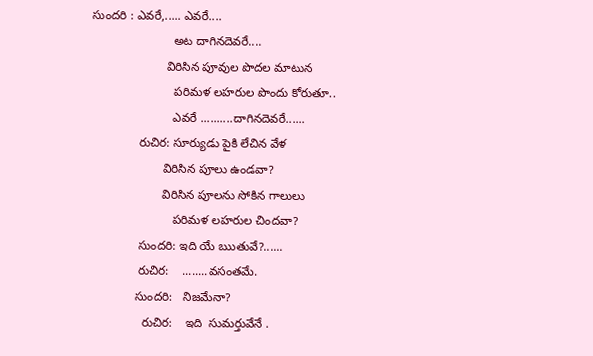సుందరి : ఎవరే,..... ఎవరే....
                        అట దాగినదెవరే....
                      విరిసిన పూవుల పొదల మాటున
                        పరిమళ లహరుల పొందు కోరుతూ..
                        ఎవరే ..........దాగినదెవరే......
              రుచిర: సూర్యుడు పైకి లేచిన వేళ
                     విరిసిన పూలు ఉండవా?
                     విరిసిన పూలను సోకిన గాలులు
                        పరిమళ లహరుల చిందవా?
              సుందరి: ఇది యే ఋతువే?......
              రుచిర:    ........వసంతమే.
             సుందరి:   నిజమేనా?
               రుచిర:    ఇది  సుమర్తువేనే .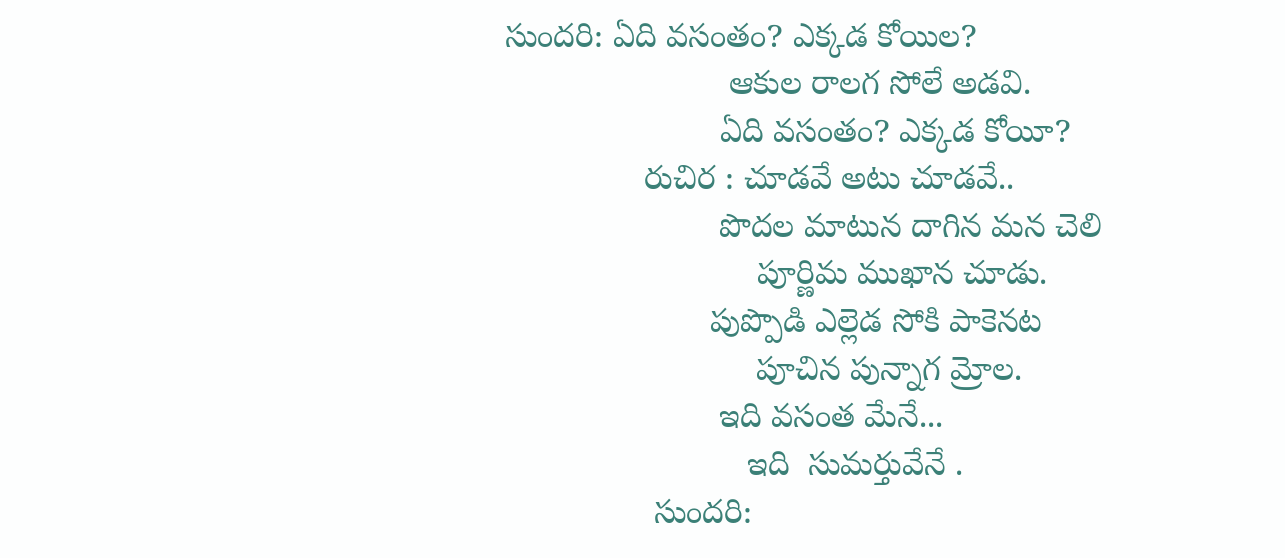సుందరి: ఏది వసంతం? ఎక్కడ కోయిల?
                        ఆకుల రాలగ సోలే అడవి.
                       ఏది వసంతం? ఎక్కడ కోయీ?
               రుచిర : చూడవే అటు చూడవే..
                       పొదల మాటున దాగిన మన చెలి
                           పూర్ణిమ ముఖాన చూడు.
                      పుప్పొడి ఎల్లెడ సోకి పాకెనట
                           పూచిన పున్నాగ మ్రోల.
                       ఇది వసంత మేనే...
                          ఇది  సుమర్తువేనే .
                సుందరి: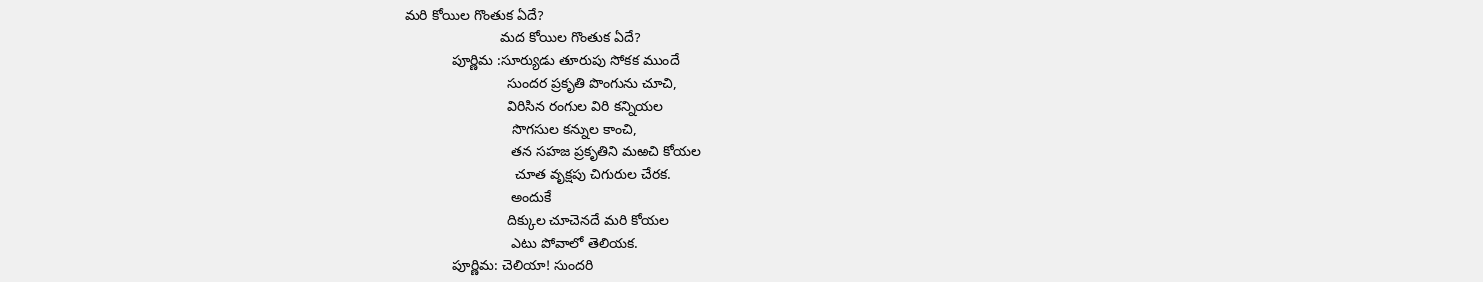మరి కోయిల గొంతుక ఏదే?
                        మద కోయిల గొంతుక ఏదే?
            పూర్ణిమ :సూర్యుడు తూరుపు సోకక ముందే
                          సుందర ప్రకృతి పొంగును చూచి,
                          విరిసిన రంగుల విరి కన్నియల
                           సొగసుల కన్నుల కాంచి,
                           తన సహజ ప్రకృతిని మఱచి కోయల
                            చూత వృక్షపు చిగురుల చేరక.
                           అందుకే
                          దిక్కుల చూచెనదే మరి కోయల
                           ఎటు పోవాలో తెలియక.
            పూర్ణిమ: చెలియా! సుందరి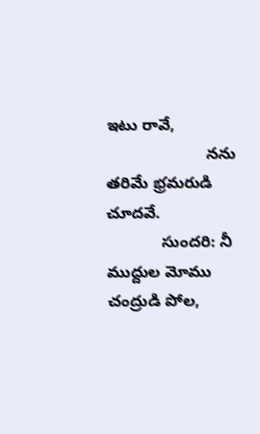ఇటు రావే,
                      నను తరిమే భ్రమరుడి చూదవే.
            సుందరి: నీ ముద్దుల మోము చంద్రుడి పోల,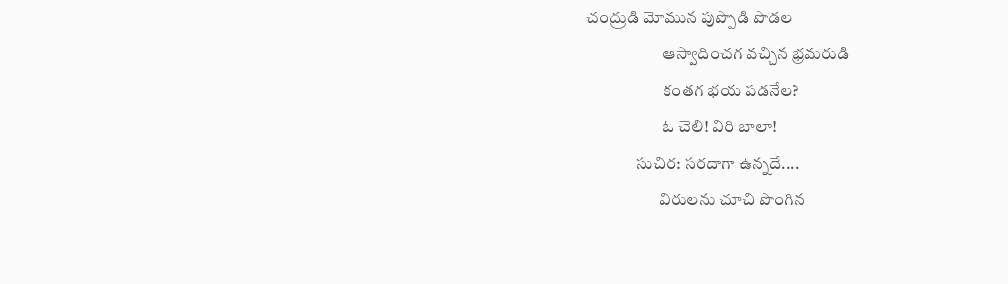చంద్రుడి మోమున పుప్పొడి పొడల
                       ఆస్వాదించగ వచ్చిన భ్రమరుడి
                       కంతగ భయ పడనేల?
                       ఓ చెలి! విరి బాలా!
               సుచిర: సరదాగా ఉన్నదే....
                      విరులను చూచి పొంగిన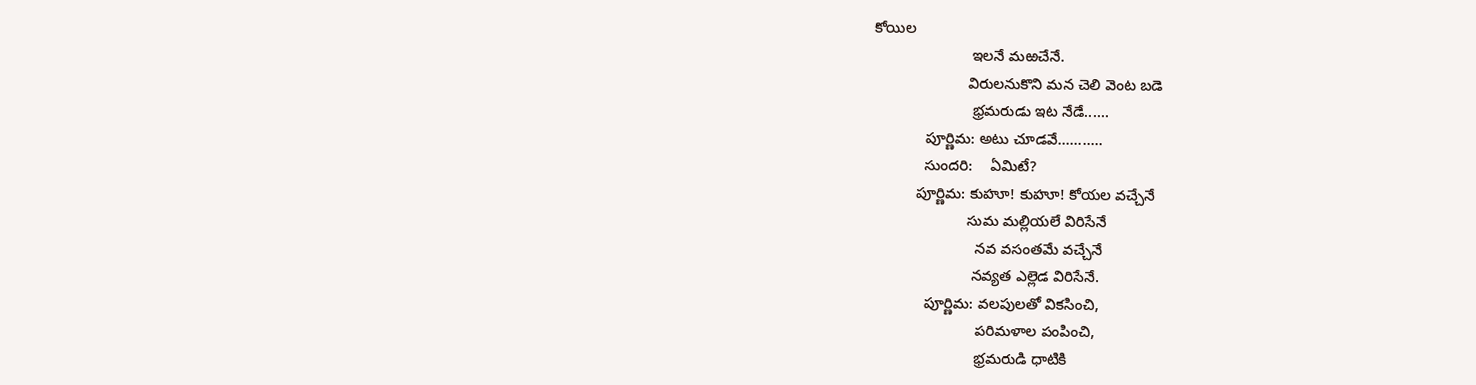కోయిల
                       ఇలనే మఱచేనే.
                      విరులనుకొని మన చెలి వెంట బడె
                       భ్రమరుడు ఇట నేడే......
            పూర్ణిమ: అటు చూడవే...........
            సుందరి:    ఏమిటే?
          పూర్ణిమ: కుహూ! కుహూ! కోయల వచ్చేనే
                      సుమ మల్లియలే విరిసేనే
                        నవ వసంతమే వచ్చేనే
                       నవ్యత ఎల్లెడ విరిసేనే.
            పూర్ణిమ: వలపులతో వికసించి,
                        పరిమళాల పంపించి,
                        భ్రమరుడి ధాటికి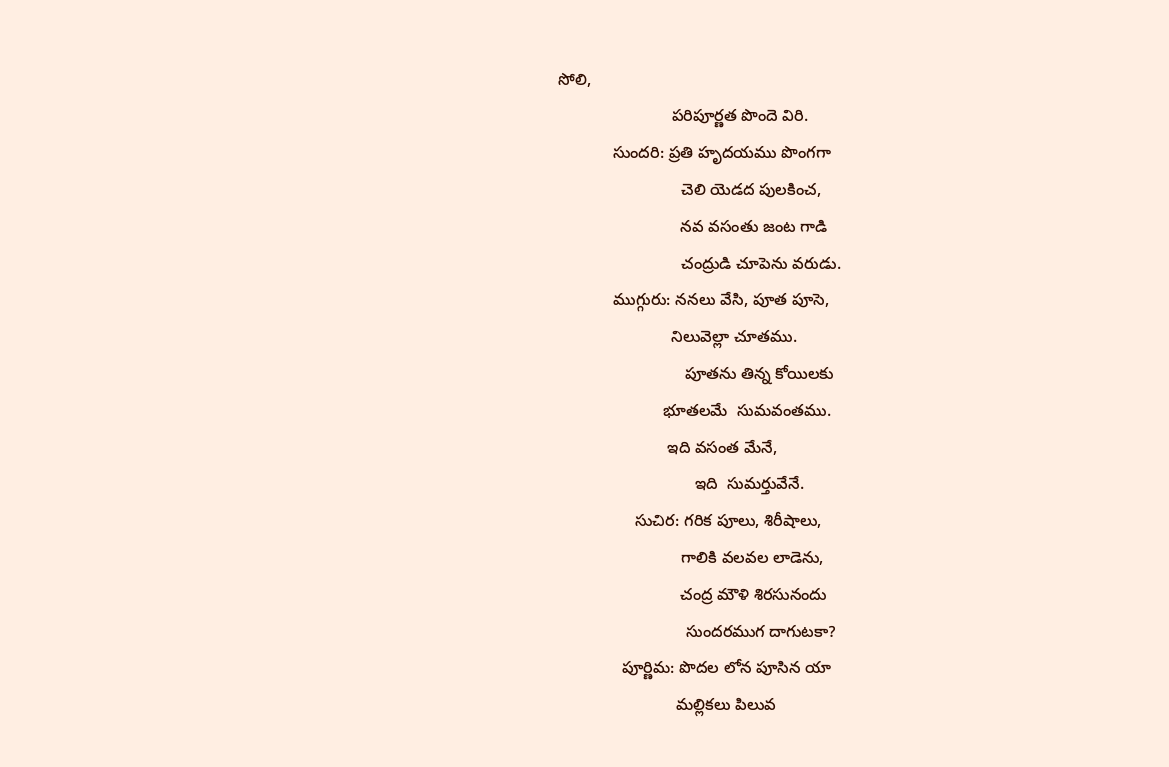సోలి,
                         పరిపూర్ణత పొందె విరి.
            సుందరి: ప్రతి హృదయము పొంగగా
                           చెలి యెడద పులకించ,
                           నవ వసంతు జంట గాడి
                           చంద్రుడి చూపెను వరుడు.
            ముగ్గురు: ననలు వేసి, పూత పూసె,
                         నిలువెల్లా చూతము.
                            పూతను తిన్న కోయిలకు
                       భూతలమే  సుమవంతము.
                        ఇది వసంత మేనే,
                              ఇది  సుమర్తువేనే.
                 సుచిర: గరిక పూలు, శిరీషాలు,
                           గాలికి వలవల లాడెను,
                           చంద్ర మౌళి శిరసునందు
                            సుందరముగ దాగుటకా?
              పూర్ణిమ: పొదల లోన పూసిన యా
                          మల్లికలు పిలువ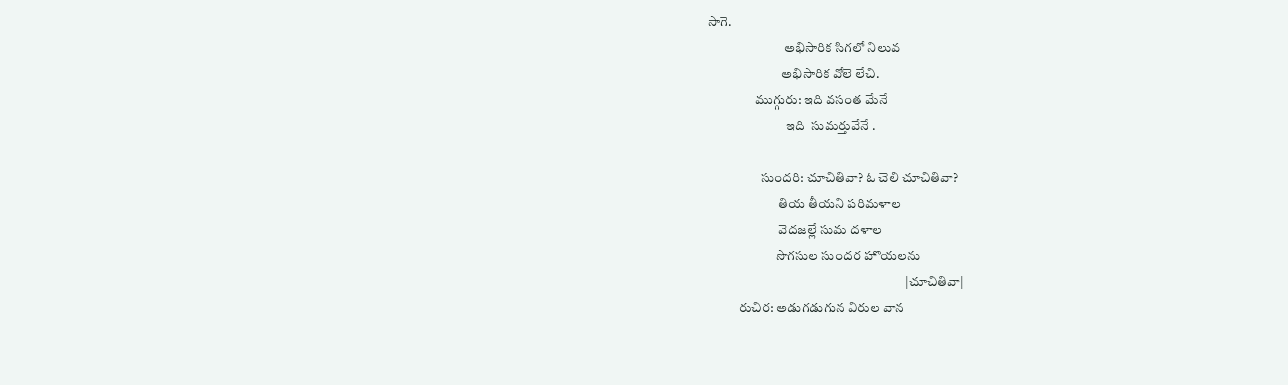సాగె.
                             అభిసారిక సిగలో నిలువ
                            అభిసారిక వోలె లేచి.
                  ముగ్గురు: ఇది వసంత మేనే
                              ఇది  సుమర్తువేనే .

                    సుందరి: చూచితివా? ఓ చెలి చూచితివా?
                           తియ తీయని పరిమళాల
                           వెదజల్లే సుమ దళాల
                          సొగసుల సుందర హొయలను
                                                                           |చూచితివా|
            రుచిర: అడుగడుగున విరుల వాన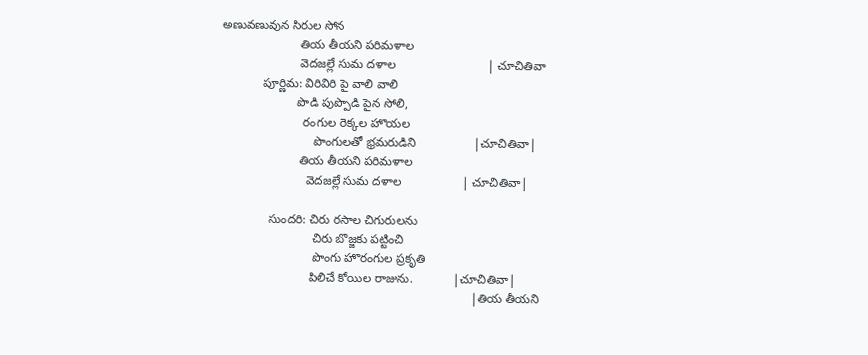అణువణువున సిరుల సోన
                       తియ తీయని పరిమళాల
                       వెదజల్లే సుమ దళాల                           | చూచితివా
            పూర్ణిమ: విరివిరి పై వాలి వాలి
                      పొడి పుప్పొడి పైన సోలి,
                        రంగుల రెక్కల హొయల
                           పొంగులతో భ్రమరుడిని                 |చూచితివా|
                       తియ తీయని పరిమళాల
                         వెదజల్లే సుమ దళాల                  | చూచితివా|

              సుందరి: చిరు రసాల చిగురులను
                           చిరు బొజ్జకు పట్టించి
                           పొంగు హొరంగుల ప్రకృతి
                          పిలిచే కోయిల రాజును.            |చూచితివా|
                                                                          |తియ తీయని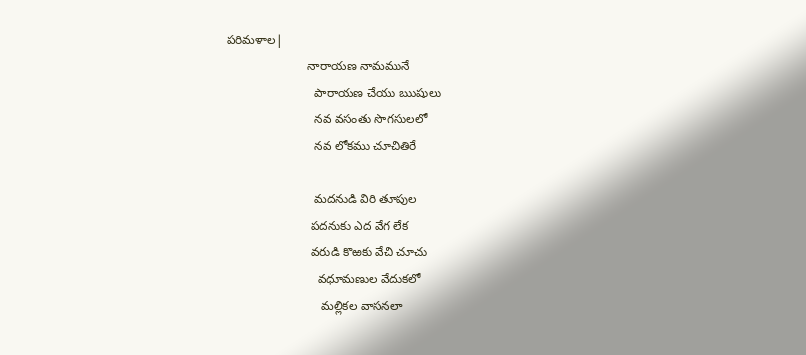పరిమళాల|
                        నారాయణ నామమునే
                          పారాయణ చేయు ఋషులు
                          నవ వసంతు సొగసులలో
                          నవ లోకము చూచితిరే

                          మదనుడి విరి తూపుల
                         పదనుకు ఎద వేగ లేక
                         వరుడి కొఱకు వేచి చూచు
                           వధూమణుల వేదుకలో
                            మల్లికల వాసనలా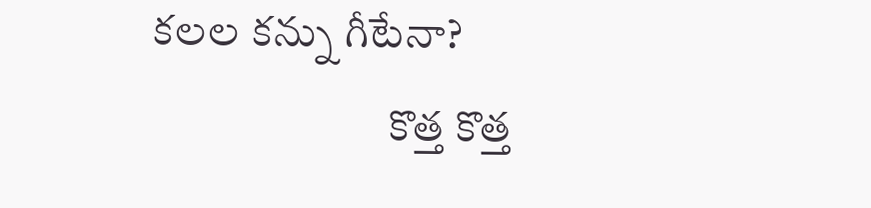కలల కన్ను గీటేనా?
                           కొత్త కొత్త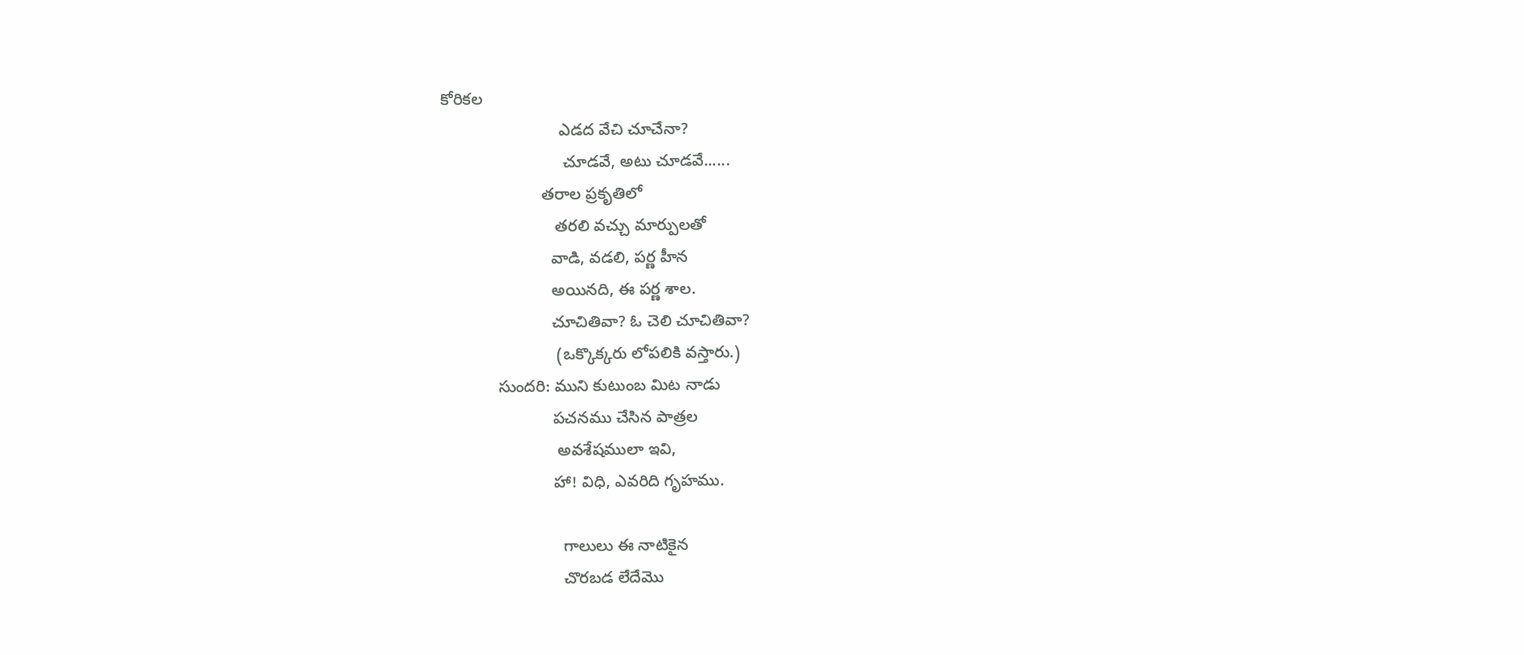కోరికల
                          ఎడద వేచి చూచేనా?
                           చూడవే, అటు చూడవే......
                      తరాల ప్రకృతిలో
                         తరలి వచ్చు మార్పులతో
                        వాడి, వడలి, పర్ణ హీన
                        అయినది, ఈ పర్ణ శాల.
                        చూచితివా? ఓ చెలి చూచితివా?
                         (ఒక్కొక్కరు లోపలికి వస్తారు.)
            సుందరి: ముని కుటుంబ మిట నాడు
                        పచనము చేసిన పాత్రల
                         అవశేషములా ఇవి,
                        హా! విధి, ఎవరిది గృహము.

                          గాలులు ఈ నాటికైన
                          చొరబడ లేదేమొ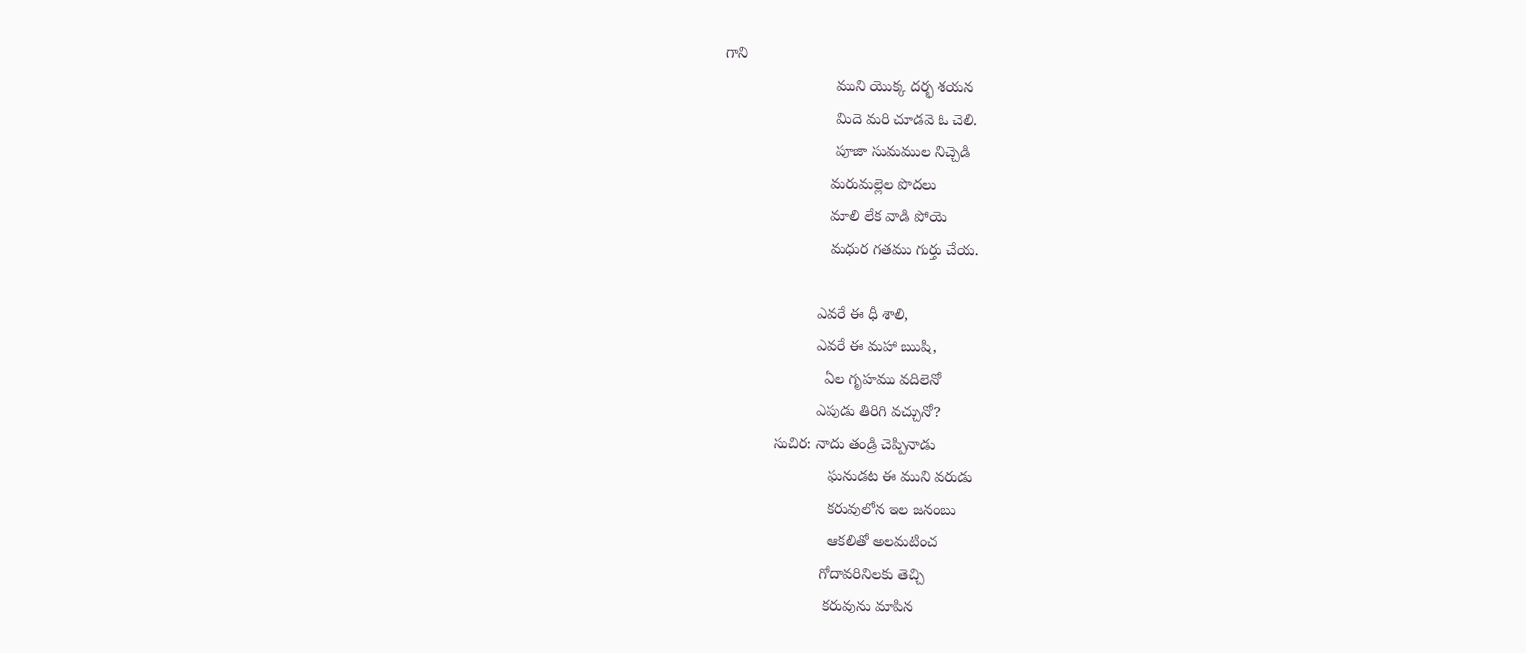గాని
                          ముని యొక్క దర్భ శయన
                          మిదె మరి చూడవె ఓ చెలి.
                          పూజా సుమముల నిచ్చెడి
                         మరుమల్లెల పొదలు
                         మాలి లేక వాడి పోయె
                         మధుర గతము గుర్తు చేయ.

                      ఎవరే ఈ ధీ శాలి,
                      ఎవరే ఈ మహా ఋషి,
                        ఏల గృహము వదిలెనో
                      ఎపుడు తిరిగి వచ్చునో?
            సుచిర: నాదు తండ్రి చెప్పినాడు
                         ఘనుడట ఈ ముని వరుడు
                         కరువులోన ఇల జనంబు
                         ఆకలితో అలమటించ
                       గోదావరినిలకు తెచ్చి
                        కరువును మాపిన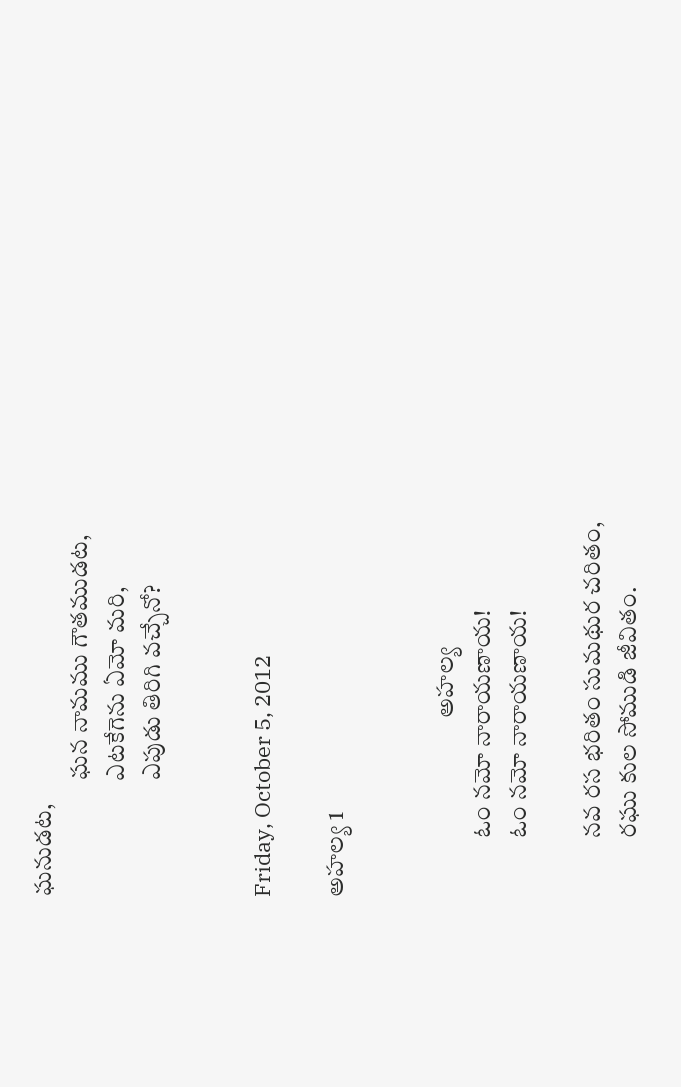ఘనుడట,
                        ఘన నామము గౌతముడట,
                        ఎటకేగెను ఏమో మరి,
                        ఎపుడు తిరిగి వచ్చేనో?


Friday, October 5, 2012

అహల్య 1


                                     అహల్య
            ఓం నమో నారాయణాయ!
            ఓం నమో నారాయణాయ!

            నవ రస భరితం సుమథుర చరితం,
            రఘు కుల సోముడి జీవితం.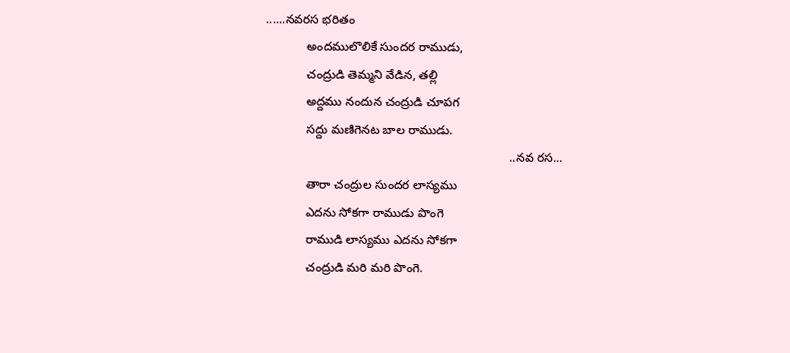......నవరస భరితం
            అందములొలికే సుందర రాముడు,
            చంద్రుడి తెమ్మని వేడిన, తల్లి
            అద్దము నందున చంద్రుడి చూపగ
            సద్దు మణిగెనట బాల రాముడు.
                                                                        ..నవ రస...
            తారా చంద్రుల సుందర లాస్యము
            ఎదను సోకగా రాముడు పొంగె
            రాముడి లాస్యము ఎదను సోకగా
            చంద్రుడి మరి మరి పొంగె.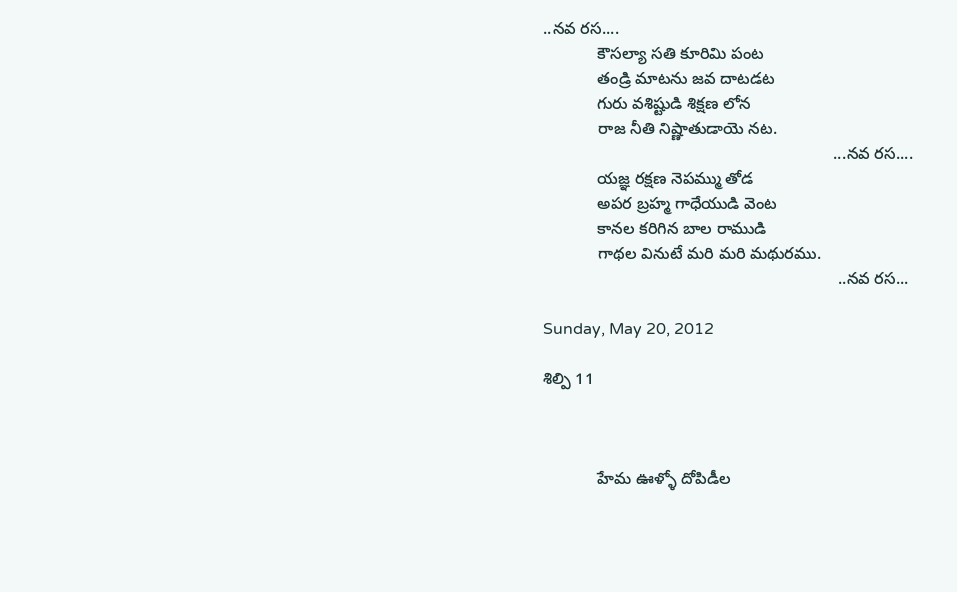..నవ రస....
            కౌసల్యా సతి కూరిమి పంట
            తండ్రి మాటను జవ దాటడట
            గురు వశిష్టుడి శిక్షణ లోన
            రాజ నీతి నిష్ణాతుడాయె నట.
                                                                ...నవ రస....
            యజ్ఞ రక్షణ నెపమ్ము తోడ
            అపర బ్రహ్మ గాధేయుడి వెంట
            కానల కరిగిన బాల రాముడి
            గాథల వినుటే మరి మరి మథురము.
                                                                 ..నవ రస...

Sunday, May 20, 2012

శిల్పి 11



            హేమ ఊళ్ళో దోపిడీల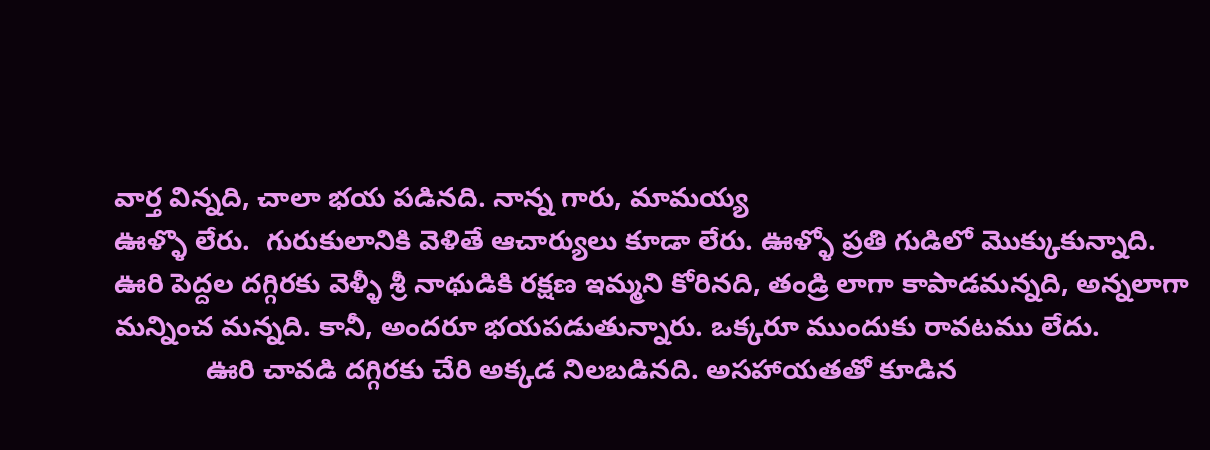వార్త విన్నది, చాలా భయ పడినది. నాన్న గారు, మామయ్య
ఊళ్ళొ లేరు.  గురుకులానికి వెళితే ఆచార్యులు కూడా లేరు. ఊళ్ళో ప్రతి గుడిలో మొక్కుకున్నాది.
ఊరి పెద్దల దగ్గిరకు వెళ్ళీ శ్రీ నాథుడికి రక్షణ ఇమ్మని కోరినది, తండ్రి లాగా కాపాడమన్నది, అన్నలాగా
మన్నించ మన్నది. కానీ, అందరూ భయపడుతున్నారు. ఒక్కరూ ముందుకు రావటము లేదు.
            ఊరి చావడి దగ్గిరకు చేరి అక్కడ నిలబడినది. అసహాయతతో కూడిన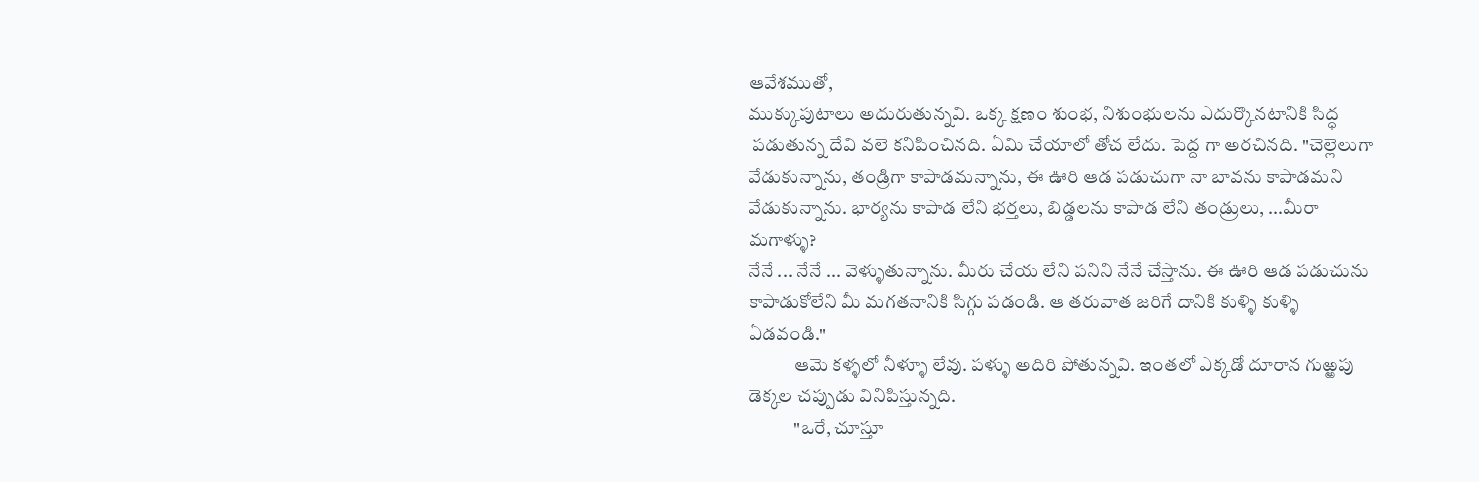ఆవేశముతో,
ముక్కుపుటాలు అదురుతున్నవి. ఒక్క క్షణం శుంభ, నిశుంభులను ఎదుర్కొనటానికి సిద్ధ
 పడుతున్న దేవి వలె కనిపించినది. ఏమి చేయాలో తోచ లేదు. పెద్ద గా అరచినది. "చెల్లెలుగా
వేడుకున్నాను, తండ్రిగా కాపాడమన్నాను, ఈ ఊరి ఆడ పడుచుగా నా బావను కాపాడమని
వేడుకున్నాను. భార్యను కాపాడ లేని భర్తలు, బిడ్డలను కాపాడ లేని తండ్రులు, ...మీరా మగాళ్ళు?
నేనే ... నేనే ... వెళ్ళుతున్నాను. మీరు చేయ లేని పనిని నేనే చేస్తాను. ఈ ఊరి ఆడ పడుచును
కాపాడుకోలేని మీ మగతనానికి సిగ్గు పడండి. ఆ తరువాత జరిగే దానికి కుళ్ళి కుళ్ళి ఏడవండి."
            ఆమె కళ్ళలో నీళ్ళూ లేవు. పళ్ళు అదిరి పోతున్నవి. ఇంతలో ఎక్కడో దూరాన గుఱ్ఱపు
డెక్కల చప్పుడు వినిపిస్తున్నది.
            "ఒరే, చూస్తూ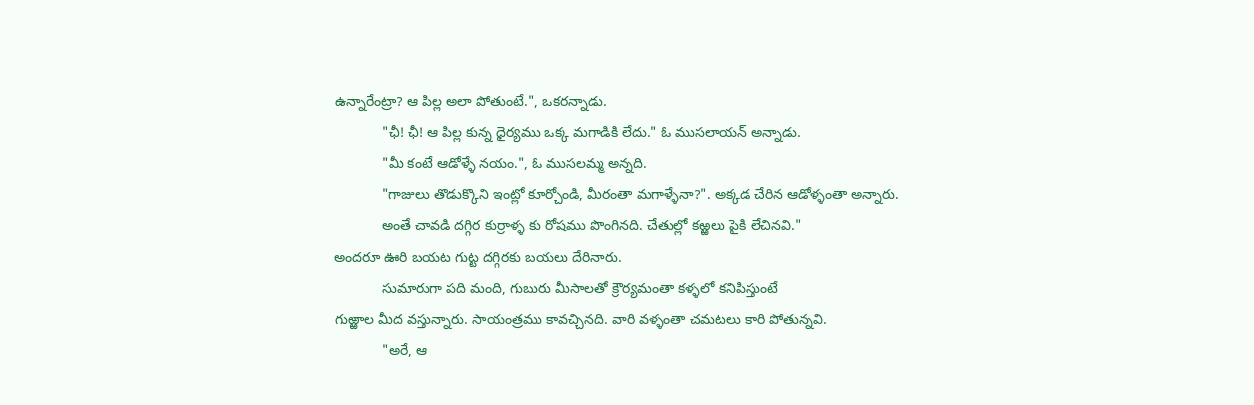ఉన్నారేంట్రా? ఆ పిల్ల అలా పోతుంటే.", ఒకరన్నాడు.
            "ఛీ! ఛీ! ఆ పిల్ల కున్న ధైర్యము ఒక్క మగాడికి లేదు." ఓ ముసలాయన్‌ అన్నాడు.
            "మీ కంటే ఆడోళ్ళే నయం.", ఓ ముసలమ్మ అన్నది.
            "గాజులు తొడుక్కొని ఇంట్లో కూర్చోండి, మీరంతా మగాళ్ళేనా?". అక్కడ చేరిన ఆడోళ్ళంతా అన్నారు.
            అంతే చావడి దగ్గిర కుర్రాళ్ళ కు రోషము పొంగినది. చేతుల్లో కఱ్ఱలు పైకి లేచినవి."
అందరూ ఊరి బయట గుట్ట దగ్గిరకు బయలు దేరినారు.
            సుమారుగా పది మంది, గుబురు మీసాలతో క్రౌర్యమంతా కళ్ళలో కనిపిస్తుంటే
గుఱ్ఱాల మీద వస్తున్నారు. సాయంత్రము కావచ్చినది. వారి వళ్ళంతా చమటలు కారి పోతున్నవి.
            "అరే, ఆ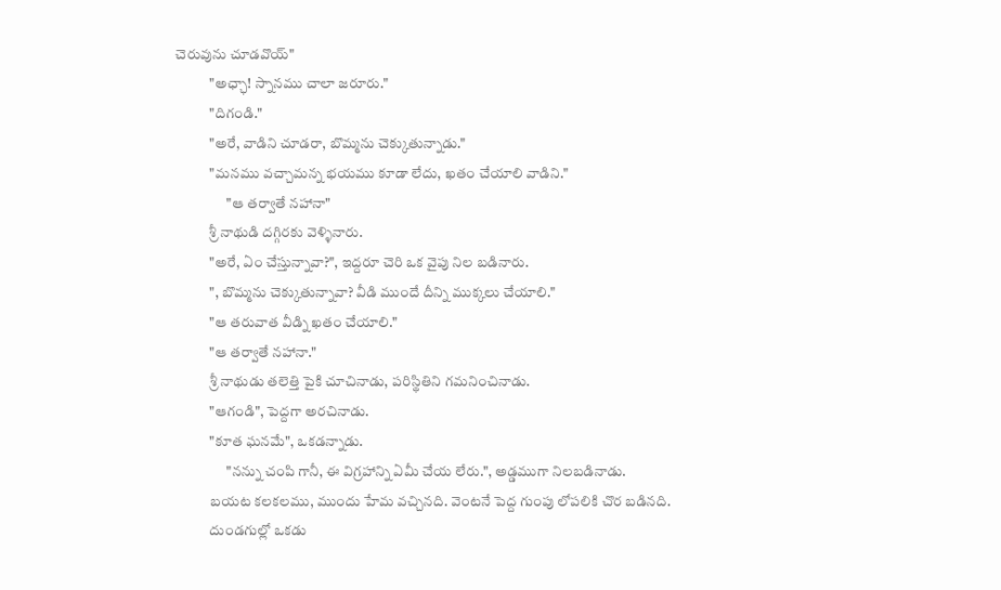చెరువును చూడవొయ్‌"
            "అఛ్ఛా! స్నానము చాలా జరూరు."
            "దిగండి."
            "అరే, వాడిని చూడరా, బొమ్మను చెక్కుతున్నాడు."
            "మనము వచ్చామన్న భయము కూడా లేదు, ఖతం చేయాలి వాడిని."
                  "ఆ తర్వాతే నహానా"
            శ్రీ నాథుడి దగ్గిరకు వెళ్ళినారు.
            "అరే, ఏం చేస్తున్నావా?", ఇద్దరూ చెరి ఒక వైపు నిల బడినారు.
            ", బొమ్మను చెక్కుతున్నావా? వీడి ముందే దీన్ని ముక్కలు చేయాలి."
            "ఆ తరువాత వీడ్ని ఖతం చేయాలి."
            "ఆ తర్వాతే నహానా."
            శ్రీ నాథుడు తలెత్తి పైకి చూచినాడు, పరిస్థితిని గమనించినాడు.
            "ఆగండి", పెద్దగా అరచినాడు.
            "కూత ఘనమే", ఒకడన్నాడు.
                  "నన్ను చంపి గానీ, ఈ విగ్రహాన్ని ఏమీ చేయ లేరు.", అడ్డముగా నిలబడినాడు.
            బయట కలకలము, ముందు హేమ వచ్చినది. వెంటనే పెద్ద గుంపు లోపలికి చొర బడినది.
            దుండగుల్లో ఒకడు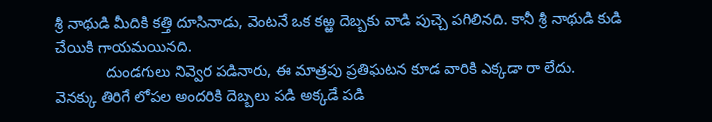శ్రీ నాథుడి మీదికి కత్తి దూసినాడు, వెంటనే ఒక కఱ్ఱ దెబ్బకు వాడి పుచ్చె పగిలినది. కానీ శ్రీ నాథుడి కుడి చేయికి గాయమయినది.
            దుండగులు నివ్వెర పడినారు, ఈ మాత్రపు ప్రతిఘటన కూడ వారికి ఎక్కడా రా లేదు.
వెనక్కు తిరిగే లోపల అందరికి దెబ్బలు పడి అక్కడే పడి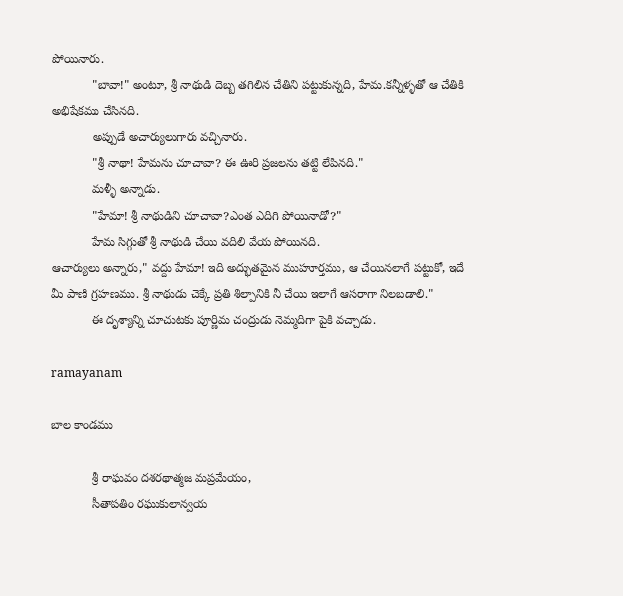పోయినారు.
            "బావా!" అంటూ, శ్రీ నాథుడి దెబ్బ తగిలిన చేతిని పట్టుకున్నది, హేమ.కన్నీళ్ళతో ఆ చేతికి అభిషేకము చేసినది.
            అప్పుడే అచార్యులుగారు వచ్చినారు.
            "శ్రీ నాథా! హేమను చూచావా? ఈ ఊరి ప్రజలను తట్టి లేపినది."
            మళ్ళీ అన్నాడు.
            "హేమా! శ్రీ నాథుడిని చూచావా?ఎంత ఎదిగి పోయినాడో?"
            హేమ సిగ్గుతో శ్రీ నాథుడి చేయి వదిలి వేయ పోయినది.
ఆచార్యులు అన్నారు," వద్దు హేమా! ఇది అద్భుతమైన ముహూర్తము, ఆ చేయినలాగే పట్టుకో, ఇదే
మీ పాణి గ్రహణము. శ్రీ నాథుడు చెక్కే ప్రతి శిల్పానికి నీ చేయి ఇలాగే ఆసరాగా నిలబడాలి."
            ఈ దృశ్యాన్ని చూచుటకు పూర్ణిమ చంద్రుడు నెమ్మదిగా పైకి వచ్చాడు.

ramayanam

బాల కాండము

            శ్రీ రాఘవం దశరథాత్మజ మప్రమేయం,
            సీతాపతిం రఘుకులాన్వయ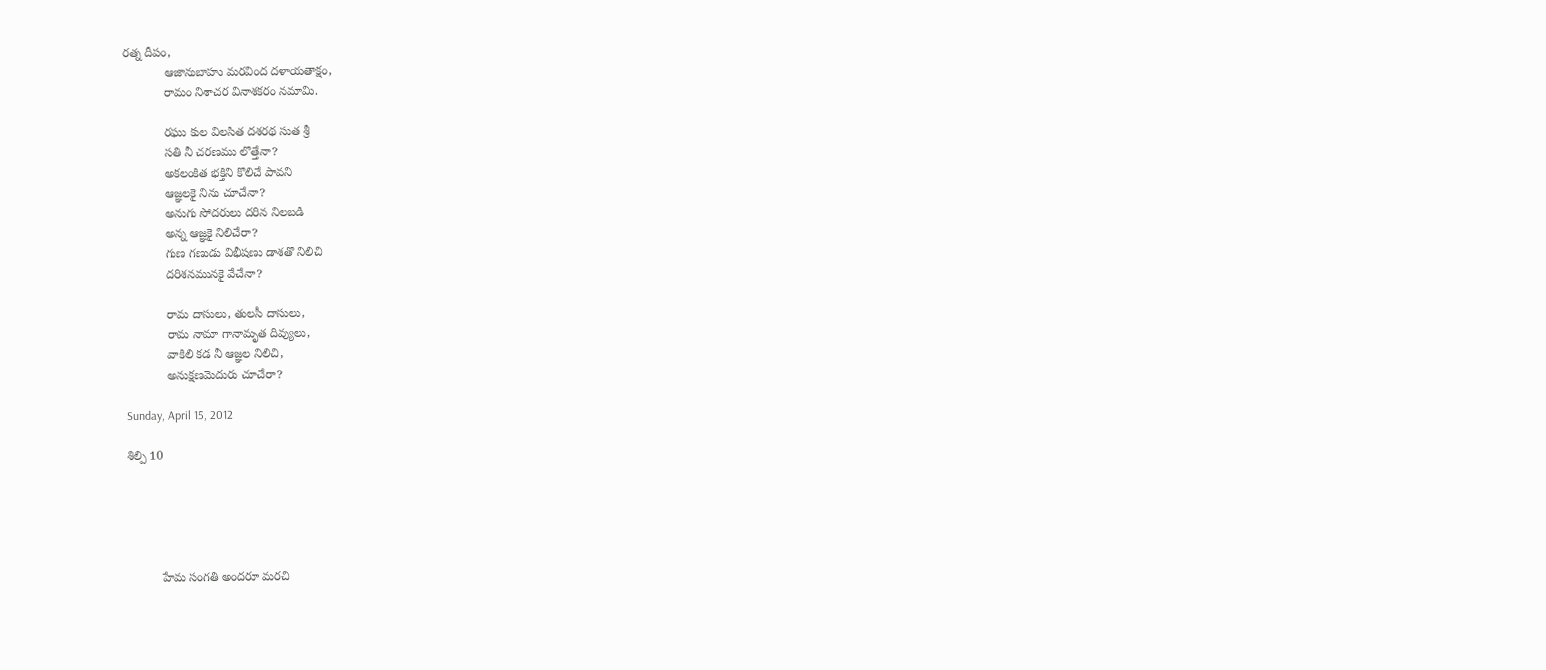రత్న దీపం,
            ఆజానుబాహు మరవింద దళాయతాక్షం,
            రామం నిశాచర వినాశకరం నమామి.

            రఘు కుల విలసిత దశరథ సుత శ్రీ
            సతి నీ చరణము లొత్తేనా?
            అకలంకిత భక్తిని కొలిచే పావని
            ఆజ్ఞలకై నిను చూచేనా?
            అనుగు సోదరులు దరిన నిలబడి
            అన్న ఆజ్ఞకై నిలిచేరా?
            గుణ గణుడు విభీషణు డాశతొ నిలిచి
            దరిశనమునకై వేచేనా?

            రామ దాసులు, తులసీ దాసులు,
            రామ నామా గానామృత దివ్యులు,
            వాకిలి కడ నీ ఆజ్ఞల నిలిచి,
            అనుక్షణమెదురు చూచేరా?

Sunday, April 15, 2012

శిల్పి 10





          హేమ సంగతి అందరూ మరచి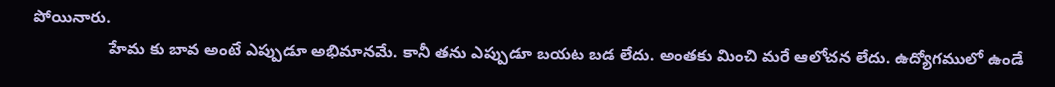పోయినారు.
                 హేమ కు బావ అంటే ఎప్పుడూ అభిమానమే. కానీ తను ఎప్పుడూ బయట బడ లేదు. అంతకు మించి మరే ఆలోచన లేదు. ఉద్యోగములో ఉండే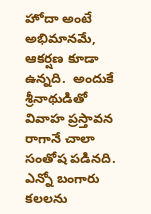హోదా అంటే అభిమానమే, ఆకర్షణ కూడా ఉన్నది.  అందుకే శ్రీనాథుడితో వివాహ ప్రస్తావన రాగానే చాలా సంతోష పడినది. ఎన్నో బంగారు కలలను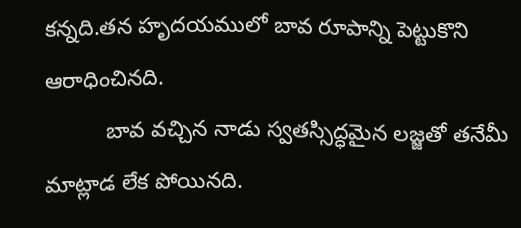కన్నది.తన హృదయములో బావ రూపాన్ని పెట్టుకొని ఆరాధించినది.
          బావ వచ్చిన నాడు స్వతస్సిద్ధమైన లజ్జతో తనేమీ మాట్లాడ లేక పోయినది.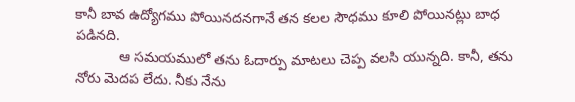కానీ బావ ఉద్యోగము పోయినదనగానే తన కలల సౌధము కూలి పోయినట్లు బాధ పడినది.
           ఆ సమయములో తను ఓదార్పు మాటలు చెప్ప వలసి యున్నది. కానీ, తను నోరు మెదప లేదు. నీకు నేను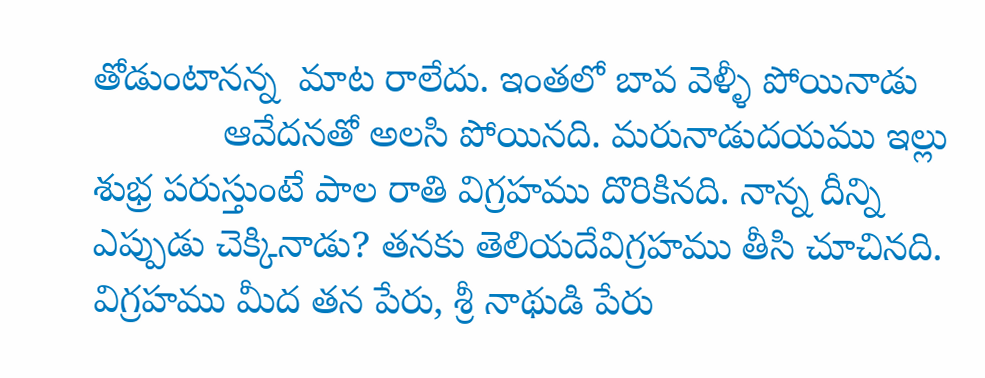తోడుంటానన్న  మాట రాలేదు. ఇంతలో బావ వెళ్ళీ పోయినాడు
            ఆవేదనతో అలసి పోయినది. మరునాడుదయము ఇల్లు  శుభ్ర పరుస్తుంటే పాల రాతి విగ్రహము దొరికినది. నాన్న దీన్ని ఎప్పుడు చెక్కినాడు? తనకు తెలియదేవిగ్రహము తీసి చూచినది. విగ్రహము మీద తన పేరు, శ్రీ నాథుడి పేరు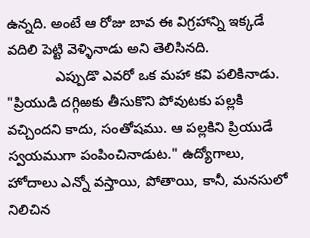ఉన్నది. అంటే ఆ రోజు బావ ఈ విగ్రహాన్ని ఇక్కడే వదిలి పెట్టి వెళ్ళినాడు అని తెలిసినది.
            ఎప్పుడొ ఎవరో ఒక మహా కవి పలికినాడు. "ప్రియుడి దగ్గిఱకు తీసుకొని పోవుటకు పల్లకి వచ్చిందని కాదు, సంతోషము. ఆ పల్లకిని ప్రియుడే స్వయముగా పంపించినాడుట." ఉద్యోగాలు, హోదాలు ఎన్నో వస్తాయి, పోతాయి, కానీ, మనసులో నిలిచిన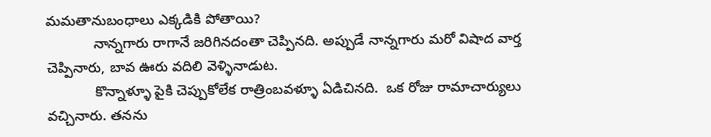మమతానుబంధాలు ఎక్కడికి పోతాయి?
            నాన్నగారు రాగానే జరిగినదంతా చెప్పినది. అప్పుడే నాన్నగారు మరో విషాద వార్త చెప్పినారు, బావ ఊరు వదిలి వెళ్ళినాడుట.
            కొన్నాళ్ళూ పైకి చెప్పుకోలేక రాత్రింబవళ్ళూ ఏడిచినది.  ఒక రోజు రామాచార్యులు వచ్చినారు. తనను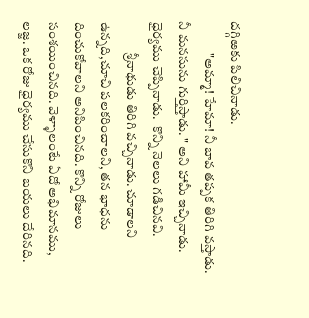దగ్గిఱకు పిలిచినాడు.
            "అమ్మా! హేమా! నీ బావ తప్పక తిరిగి వస్తాడు. నీ మనసును గుర్తిస్తాడు. " అని హామీ ఇచ్చినాడు. ధైర్యము చెప్పినాడు.  కొన్ని నెలలు గడిచినవి.
            శ్రీనాథుడు తిరిగి వచ్చినాడు. చూడాలని ఉన్నది,చూచి పలకరించాలని, తన భాధను దించుకోవాలని అనిపించినది. కొన్ని రోజులు సంశయించినది. వెళ్ళాలంటే ఏదో అభిమానము, లజ్జ. ఒక రోజు ధైర్యము చేసుకొని బయలు దేరినది.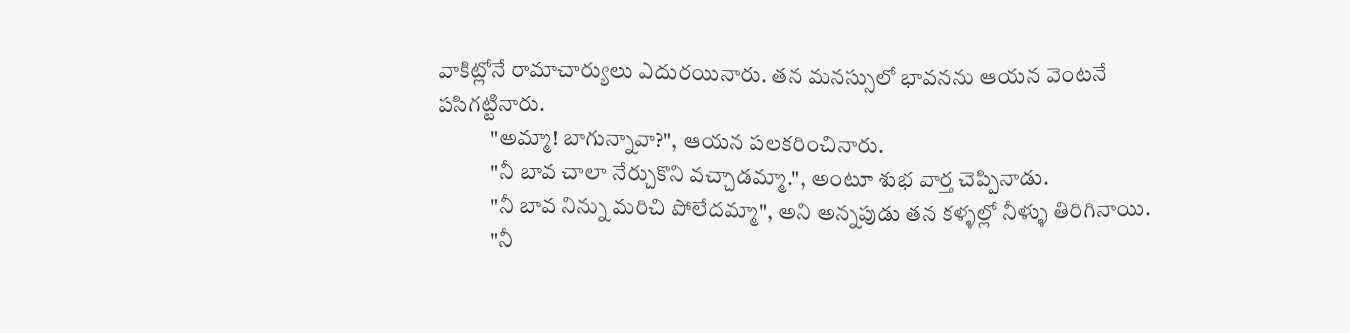వాకిట్లోనే రామాచార్యులు ఎదురయినారు. తన మనస్సులో భావనను ఆయన వెంటనే పసిగట్టినారు.
            "అమ్మా! బాగున్నావా?", ఆయన పలకరించినారు.
            "నీ బావ చాలా నేర్చుకొని వచ్చాడమ్మా.", అంటూ శుభ వార్త చెప్పినాడు.
            "నీ బావ నిన్ను మరిచి పోలేదమ్మా", అని అన్నపుడు తన కళ్ళల్లో నీళ్ళు తిరిగినాయి.
            "నీ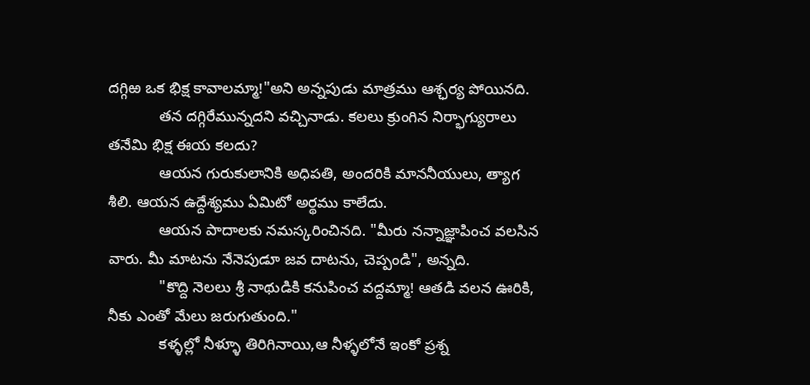దగ్గిఱ ఒక భిక్ష కావాలమ్మా!"అని అన్నపుడు మాత్రము ఆశ్ఛర్య పోయినది.
            తన దగ్గిరేమున్నదని వచ్చినాడు. కలలు క్రుంగిన నిర్భాగ్యురాలు తనేమి భిక్ష ఈయ కలదు?
            ఆయన గురుకులానికి అధిపతి, అందరికి మాననీయులు, త్యాగ శీలి. ఆయన ఉద్దేశ్యము ఏమిటో అర్థము కాలేదు.
            ఆయన పాదాలకు నమస్కరించినది. "మీరు నన్నాజ్ఞాపించ వలసిన వారు. మీ మాటను నేనెపుడూ జవ దాటను, చెప్పండి", అన్నది.
            "కొద్ది నెలలు శ్రీ నాథుడికి కనుపించ వద్దమ్మా! ఆతడి వలన ఊరికి, నీకు ఎంతో మేలు జరుగుతుంది."
            కళ్ళల్లో నీళ్ళూ తిరిగినాయి,ఆ నీళ్ళలోనే ఇంకో ప్రశ్న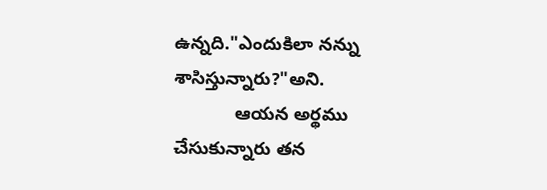ఉన్నది."ఎందుకిలా నన్ను శాసిస్తున్నారు?"అని.
            ఆయన అర్థము చేసుకున్నారు తన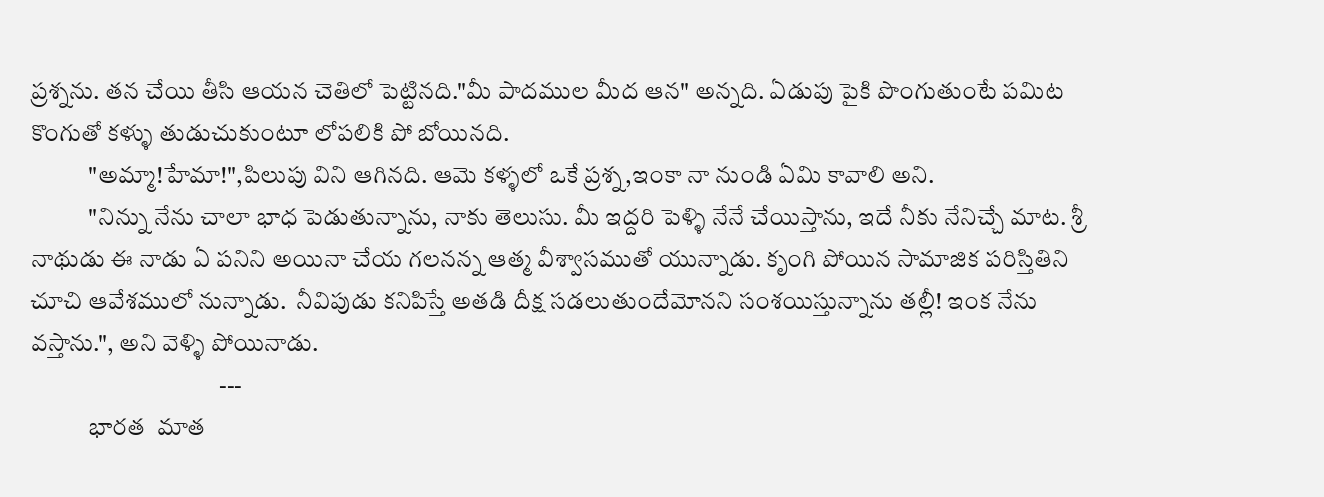ప్రశ్నను. తన చేయి తీసి ఆయన చెతిలో పెట్టినది."మీ పాదముల మీద ఆన" అన్నది. ఏడుపు పైకి పొంగుతుంటే పమిట కొంగుతో కళ్ళు తుడుచుకుంటూ లోపలికి పో బోయినది.
            "అమ్మా!హేమా!",పిలుపు విని ఆగినది. ఆమె కళ్ళలో ఒకే ప్రశ్న,ఇంకా నా నుండి ఏమి కావాలి అని.
            "నిన్ను నేను చాలా భాధ పెడుతున్నాను, నాకు తెలుసు. మీ ఇద్దరి పెళ్ళి నేనే చేయిస్తాను, ఇదే నీకు నేనిచ్చే మాట. శ్రీ నాథుడు ఈ నాడు ఏ పనిని అయినా చేయ గలనన్న ఆత్మ వీశ్వాసముతో యున్నాడు. కృంగి పోయిన సామాజిక పరిస్తితిని చూచి ఆవేశములో నున్నాడు.  నీవిపుడు కనిపిస్తే అతడి దీక్ష సడలుతుందేమోనని సంశయిస్తున్నాను తల్లీ! ఇంక నేను వస్తాను.", అని వెళ్ళి పోయినాడు.
                                       ---
            భారత  మాత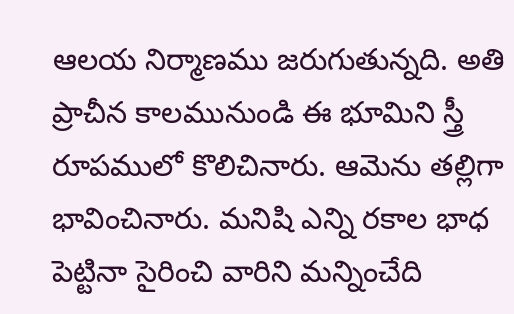ఆలయ నిర్మాణము జరుగుతున్నది. అతి ప్రాచీన కాలమునుండి ఈ భూమిని స్త్రీ రూపములో కొలిచినారు. ఆమెను తల్లిగా భావించినారు. మనిషి ఎన్ని రకాల భాధ పెట్టినా సైరించి వారిని మన్నించేది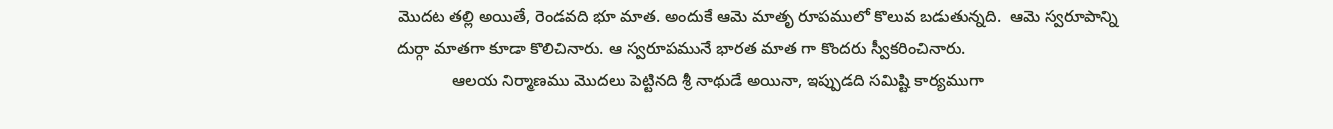మొదట తల్లి అయితే, రెండవది భూ మాత. అందుకే ఆమె మాతృ రూపములో కొలువ బడుతున్నది.  ఆమె స్వరూపాన్ని దుర్గా మాతగా కూడా కొలిచినారు. ఆ స్వరూపమునే భారత మాత గా కొందరు స్వీకరించినారు.
            ఆలయ నిర్మాణము మొదలు పెట్టినది శ్రీ నాథుడే అయినా, ఇప్పుడది సమిష్టి కార్యముగా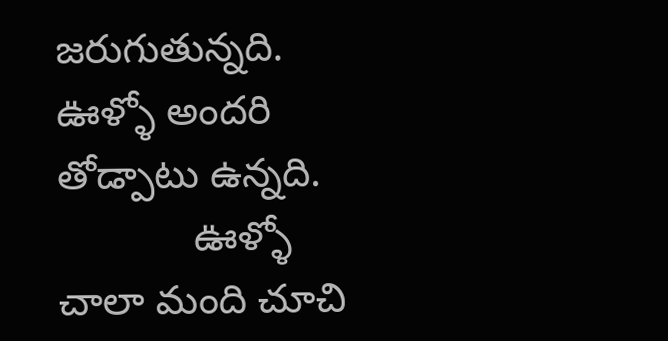జరుగుతున్నది. ఊళ్ళో అందరి తోడ్పాటు ఉన్నది.
            ఊళ్ళో చాలా మంది చూచి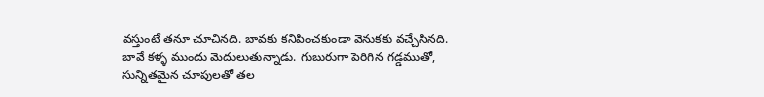వస్తుంటే తనూ చూచినది. బావకు కనిపించకుండా వెనుకకు వచ్చేసినది. బావే కళ్ళ ముందు మెదులుతున్నాడు. గుబురుగా పెరిగిన గడ్డముతో, సున్నితమైన చూపులతో తల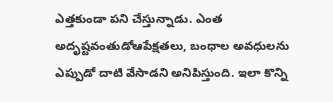ఎత్తకుండా పని చేస్తున్నాడు. ఎంత అదృష్టవంతుడోఆపేక్షతలు, బంధాల అవధులను ఎప్పుడో దాటి వేసాడని అనిపిస్తుంది. ఇలా కొన్ని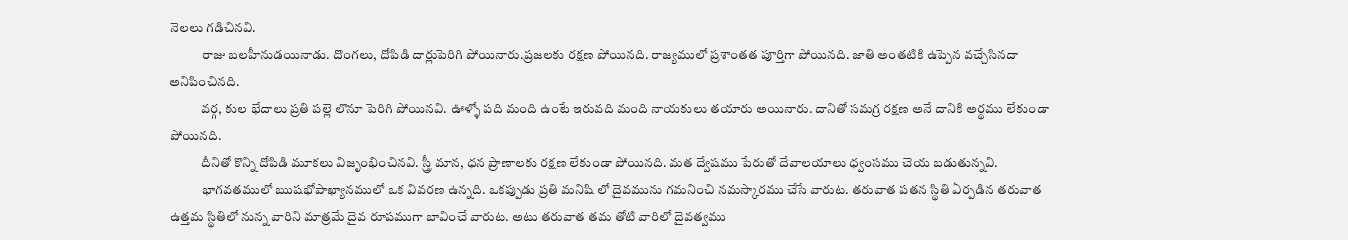నెలలు గడిచినవి.
            రాజు బలహీనుడయినాడు. దొంగలు, దోపిడి దార్లుపెరిగి పోయినారు.ప్రజలకు రక్షణ పోయినది. రాజ్యములో ప్రశాంతత పూర్తిగా పోయినది. జాతి అంతటికి ఉప్పెన వచ్చేసినదా అనిపించినది.
            వర్గ, కుల భేదాలు ప్రతి పల్లె లొనూ పెరిగి పోయినవి. ఊళ్ళో పది మంది ఉంటే ఇరువది మంది నాయకులు తయారు అయినారు. దానితో సమగ్ర రక్షణ అనే దానికి అర్థము లేకుండా పోయినది.
            దీనితో కొన్ని దోపిడి మూకలు విజృంభించినవి. స్త్రీ మాన, ధన ప్రాణాలకు రక్షణ లేకుండా పోయినది. మత ద్వేషము పేరుతో దేవాలయాలు ధ్వంసము చెయ బడుతున్నవి.
            భాగవతములో ఋషభోపాఖ్యానములో ఒక వివరణ ఉన్నది. ఒకప్పుడు ప్రతి మనిషి లో దైవమును గమనించి నమస్కారము చేసే వారుట. తరువాత పతన స్థితి ఏర్పడిన తరువాత ఉత్తమ స్థితిలో నున్న వారిని మాత్రమే దైవ రూపముగా బావించే వారుట. అటు తరువాత తమ తోటి వారిలో దైవత్వము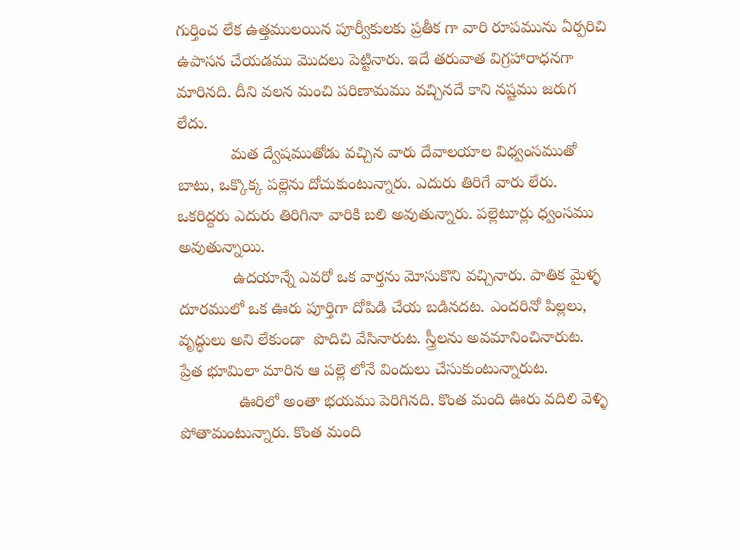గుర్తించ లేక ఉత్తములయిన పూర్వీకులకు ప్రతీక గా వారి రూపమును ఏర్పరిచి ఉపాసన చేయడము మొదలు పెట్టినారు. ఇదే తరువాత విగ్రహారాధనగా మారినది. దీని వలన మంచి పరిణామము వచ్చినదే కాని నష్టము జరుగ లేదు.
            మత ద్వేషముతోడు వచ్చిన వారు దేవాలయాల విధ్వంసముతో బాటు, ఒక్కొక్క పల్లెను దోచుకుంటున్నారు. ఎదురు తిరిగే వారు లేరు. ఒకరిద్దరు ఎదురు తిరిగినా వారికి బలి అవుతున్నారు. పల్లెటూర్లు ధ్వంసము అవుతున్నాయి.
            ఉదయాన్నే ఎవరో ఒక వార్తను మోసుకొని వచ్చినారు. పాతిక మైళ్ళ దూరములో ఒక ఊరు పూర్తిగా దోపిడి చేయ బడినదట. ఎందరినో పిల్లలు, వృద్ధులు అని లేకుండా  పొదిచి వేసినారుట. స్త్రీలను అవమానించినారుట. ప్రేత భూమిలా మారిన ఆ పల్లె లోనే విందులు చేసుకుంటున్నారుట.
             ఊరిలో అంతా భయము పెరిగినది. కొంత మంది ఊరు వదిలి వెళ్ళి పోతామంటున్నారు. కొంత మంది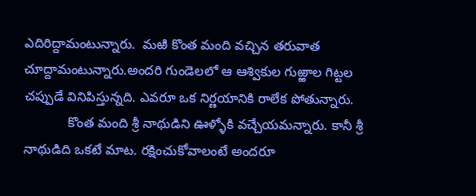ఎదిరిద్దామంటున్నారు.  మఱి కొంత మంది వచ్చిన తరువాత చూద్దామంటున్నారు.అందరి గుండెలలో ఆ ఆశ్వికుల గుఱ్ఱాల గిట్టల చప్పుడే వినిపిస్తున్నది. ఎవరూ ఒక నిర్ణయానికి రాలేక పోతున్నారు.
            కొంత మంది శ్రీ నాథుడిని ఊళ్ళోకి వచ్చేయమన్నారు. కానీ శ్రీ నాథుడిది ఒకటే మాట. రక్షించుకోవాలంటే అందరూ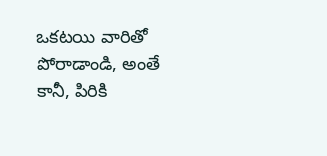ఒకటయి వారితో పోరాడాండి, అంతే కానీ, పిరికి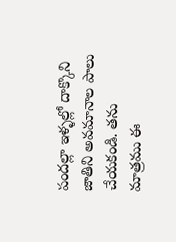పందల్లా ఇళ్ళల్లో దాక్కొని జాతిని అవమానాల పాలు చేయకండి. తను మాత్రము ఈ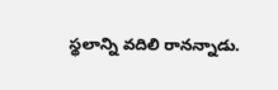స్థలాన్ని వదిలి రానన్నాడు.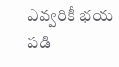ఎవ్వరికీ భయ పడి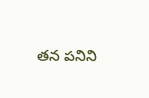తన పనిని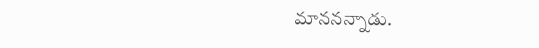మాననన్నాడు.